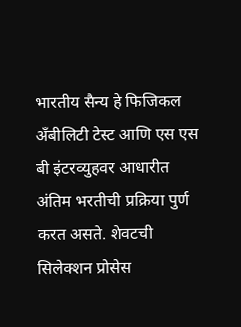भारतीय सैन्य हे फिजिकल अँबीलिटी टेस्ट आणि एस एस बी इंटरव्युहवर आधारीत अंतिम भरतीची प्रक्रिया पुर्ण करत असते. शेवटची सिलेक्शन प्रोसेस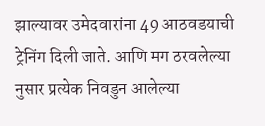झाल्यावर उमेदवारांना 49 आठवडयाची ट्रेनिंग दिली जाते. आणि मग ठरवलेल्या नुसार प्रत्येक निवडुन आलेल्या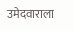उमेदवाराला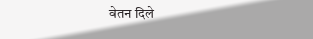वेतन दिले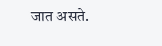जात असते.